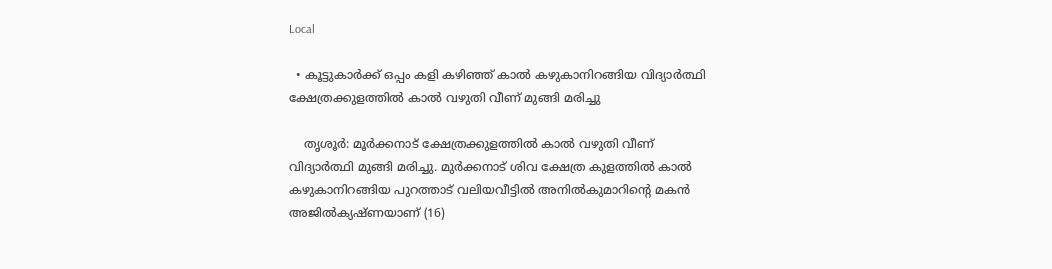Local

  • കൂട്ടുകാര്‍ക്ക് ഒപ്പം കളി കഴിഞ്ഞ് കാല്‍ കഴുകാനിറങ്ങിയ വിദ്യാര്‍ത്ഥി ക്ഷേത്രക്കുളത്തില്‍ കാല്‍ വഴുതി വീണ് മുങ്ങി മരിച്ചു

    തൃശൂര്‍: മൂർക്കനാട് ക്ഷേത്രക്കുളത്തില്‍ കാല്‍ വഴുതി വീണ് വിദ്യാര്‍ത്ഥി മുങ്ങി മരിച്ചു. മുര്‍ക്കനാട് ശിവ ക്ഷേത്ര കുളത്തില്‍ കാല്‍ കഴുകാനിറങ്ങിയ പുറത്താട് വലിയവീട്ടില്‍ അനില്‍കുമാറിന്റെ മകന്‍ അജില്‍ക്യഷ്ണയാണ് (16)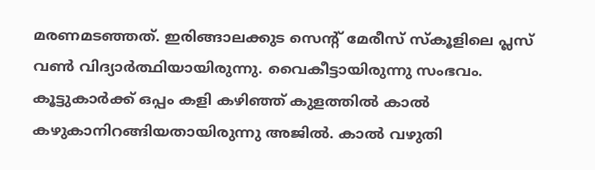മരണമടഞ്ഞത്. ഇരിങ്ങാലക്കുട സെന്റ് മേരീസ് സ്കൂളിലെ പ്ലസ് വണ്‍ വിദ്യാര്‍ത്ഥിയായിരുന്നു. വൈകീട്ടായിരുന്നു സംഭവം. കൂട്ടുകാര്‍ക്ക് ഒപ്പം കളി കഴിഞ്ഞ് കുളത്തില്‍ കാല്‍ കഴുകാനിറങ്ങിയതായിരുന്നു അജിൽ. കാല്‍ വഴുതി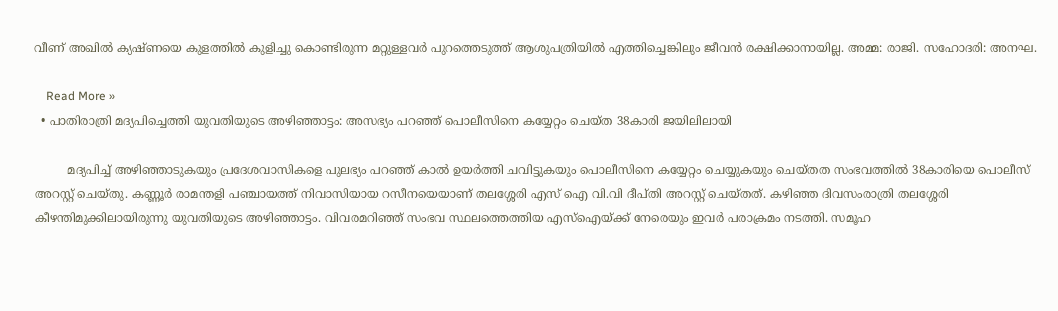വീണ് അഖില്‍ ക്യഷ്ണയെ കുളത്തില്‍ കുളിച്ചു കൊണ്ടിരുന്ന മറ്റുള്ളവര്‍ പുറത്തെടുത്ത് ആശുപത്രിയില്‍ എത്തിച്ചെങ്കിലും ജീവന്‍ രക്ഷിക്കാനായില്ല. അമ്മ: രാജി. സഹോദരി: അനഘ.

    Read More »
  • പാതിരാത്രി മദ്യപിച്ചെത്തി യുവതിയുടെ അഴിഞ്ഞാട്ടം: അസഭ്യം പറഞ്ഞ് പൊലീസിനെ കയ്യേറ്റം ചെയ്ത 38കാരി ജയിലിലായി

         മദ്യപിച്ച് അഴിഞ്ഞാടുകയും പ്രദേശവാസികളെ പുലഭ്യം പറഞ്ഞ് കാല്‍ ഉയർത്തി ചവിട്ടുകയും പൊലീസിനെ കയ്യേറ്റം ചെയ്യുകയും ചെയ്തത സംഭവത്തില്‍ 38കാരിയെ പൊലീസ് അറസ്റ്റ് ചെയ്തു. കണ്ണൂർ രാമന്തളി പഞ്ചായത്ത് നിവാസിയായ റസീനയെയാണ് തലശ്ശേരി എസ് ഐ വി.വി ദീപ്തി അറസ്റ്റ് ചെയ്തത്. കഴിഞ്ഞ ദിവസംരാത്രി തലശ്ശേരി കീഴന്തിമുക്കിലായിരുന്നു യുവതിയുടെ അഴിഞ്ഞാട്ടം. വിവരമറിഞ്ഞ് സംഭവ സ്ഥലത്തെത്തിയ എസ്‌ഐയ്ക്ക് നേരെയും ഇവര്‍ പരാക്രമം നടത്തി. സമൂഹ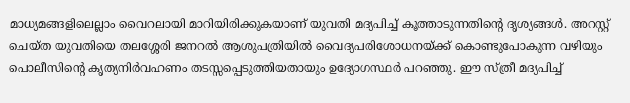മാധ്യമങ്ങളിലെല്ലാം വൈറലായി മാറിയിരിക്കുകയാണ് യുവതി മദ്യപിച്ച് കൂത്താടുന്നതിന്റെ ദൃശ്യങ്ങള്‍. അറസ്റ്റ് ചെയ്ത യുവതിയെ തലശ്ശേരി ജനറല്‍ ആശുപത്രിയില്‍ വൈദ്യപരിശോധനയ്ക്ക് കൊണ്ടുപോകുന്ന വഴിയും പൊലീസിന്റെ കൃത്യനിര്‍വഹണം തടസ്സപ്പെടുത്തിയതായും ഉദ്യോഗസ്ഥര്‍ പറഞ്ഞു. ഈ സ്ത്രീ മദ്യപിച്ച്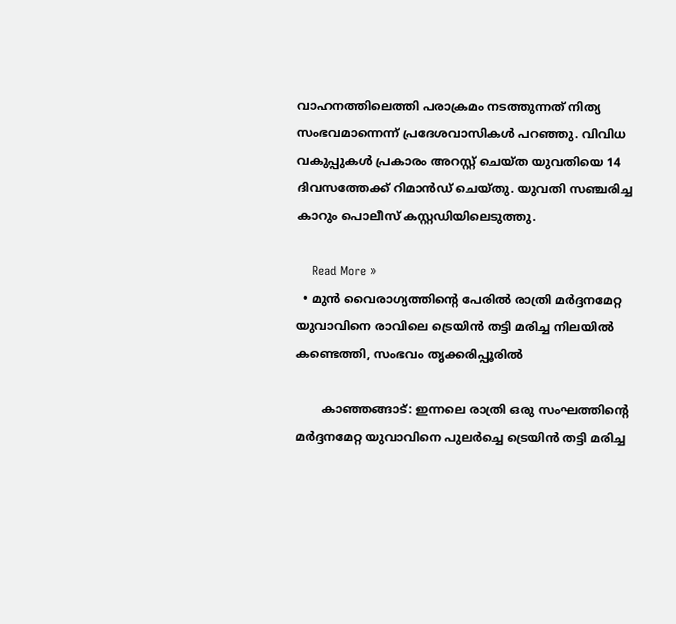വാഹനത്തിലെത്തി പരാക്രമം നടത്തുന്നത് നിത്യ സംഭവമാന്നെന്ന് പ്രദേശവാസികള്‍ പറഞ്ഞു. വിവിധ വകുപ്പുകള്‍ പ്രകാരം അറസ്റ്റ് ചെയ്ത യുവതിയെ 14 ദിവസത്തേക്ക് റിമാന്‍ഡ് ചെയ്തു. യുവതി സഞ്ചരിച്ച കാറും പൊലീസ് കസ്റ്റഡിയിലെടുത്തു.

    Read More »
  • മുൻ വൈരാഗ്യത്തിന്റെ പേരിൽ രാത്രി മര്‍ദ്ദനമേറ്റ യുവാവിനെ രാവിലെ ട്രെയിന്‍ തട്ടി മരിച്ച നിലയില്‍ കണ്ടെത്തി, സംഭവം തൃക്കരിപ്പൂരില്‍

       കാഞ്ഞങ്ങാട്: ഇന്നലെ രാത്രി ഒരു സംഘത്തിന്റെ മര്‍ദ്ദനമേറ്റ യുവാവിനെ പുലര്‍ച്ചെ ട്രെയിന്‍ തട്ടി മരിച്ച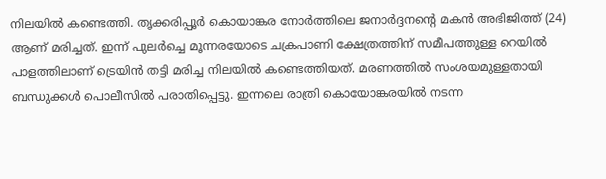നിലയില്‍ കണ്ടെത്തി. തൃക്കരിപ്പൂര്‍ കൊയാങ്കര നോര്‍ത്തിലെ ജനാര്‍ദ്ദനന്റെ മകന്‍ അഭിജിത്ത് (24) ആണ് മരിച്ചത്. ഇന്ന് പുലര്‍ച്ചെ മൂന്നരയോടെ ചക്രപാണി ക്ഷേത്രത്തിന് സമീപത്തുള്ള റെയിൽ പാളത്തിലാണ് ട്രെയിൻ തട്ടി മരിച്ച നിലയിൽ കണ്ടെത്തിയത്. മരണത്തില്‍ സംശയമുള്ളതായി ബന്ധുക്കള്‍ പൊലീസിൽ പരാതിപ്പെട്ടു. ഇന്നലെ രാത്രി കൊയോങ്കരയില്‍ നടന്ന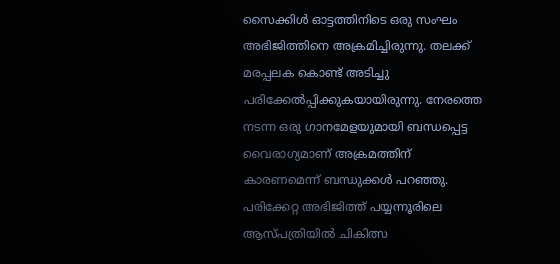സൈക്കിള്‍ ഓട്ടത്തിനിടെ ഒരു സംഘം അഭിജിത്തിനെ അക്രമിച്ചിരുന്നു. തലക്ക് മരപ്പലക കൊണ്ട് അടിച്ചു പരിക്കേല്‍പ്പിക്കുകയായിരുന്നു. നേരത്തെ നടന്ന ഒരു ഗാനമേളയുമായി ബന്ധപ്പെട്ട വൈരാഗ്യമാണ് അക്രമത്തിന് കാരണമെന്ന് ബന്ധുക്കള്‍ പറഞ്ഞു. പരിക്കേറ്റ അഭിജിത്ത് പയ്യന്നൂരിലെ ആസ്പത്രിയില്‍ ചികിത്സ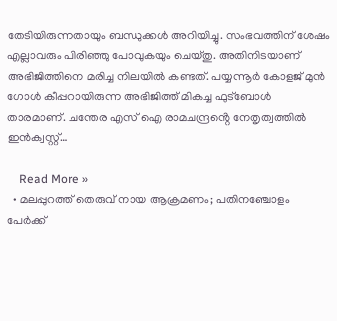തേടിയിരുന്നതായും ബന്ധുക്കള്‍ അറിയിച്ചു. സംഭവത്തിന് ശേഷം എല്ലാവരും പിരിഞ്ഞു പോവുകയും ചെയ്തു. അതിനിടയാണ് അഭിജിത്തിനെ മരിച്ച നിലയില്‍ കണ്ടത്. പയ്യന്നൂർ കോളജ് മുൻ ഗോൾ കീപ്പറായിരുന്ന അഭിജിത്ത് മികച്ച ഫുട്‌ബോള്‍ താരമാണ്. ചന്തേര എസ് ഐ രാമചന്ദ്രൻ്റെ നേതൃത്വത്തിൽ ഇൻക്വസ്റ്റ്…

    Read More »
  • മലപ്പുറത്ത് തെരുവ് നായ ആക്രമണം; പതിനഞ്ചോളം പേര്‍ക്ക്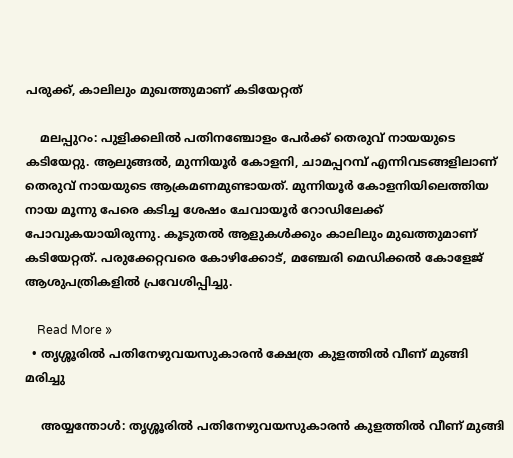പരുക്ക്, കാലിലും മുഖത്തുമാണ് കടിയേറ്റത്

    മലപ്പുറം: പുളിക്കലില്‍ പതിനഞ്ചോളം പേര്‍ക്ക് തെരുവ് നായയുടെ കടിയേറ്റു. ആലുങ്ങല്‍, മുന്നിയൂര്‍ കോളനി, ചാമപ്പറമ്പ് എന്നിവടങ്ങളിലാണ് തെരുവ് നായയുടെ ആക്രമണമുണ്ടായത്. മുന്നിയൂര്‍ കോളനിയിലെത്തിയ നായ മൂന്നു പേരെ കടിച്ച ശേഷം ചേവായൂര്‍ റോഡിലേക്ക് പോവുകയായിരുന്നു. കൂടുതല്‍ ആളുകള്‍ക്കും കാലിലും മുഖത്തുമാണ് കടിയേറ്റത്. പരുക്കേറ്റവരെ കോഴിക്കോട്, മഞ്ചേരി മെഡിക്കല്‍ കോളേജ് ആശുപത്രികളില്‍ പ്രവേശിപ്പിച്ചു.

    Read More »
  • തൃശ്ശൂരിൽ പതിനേഴുവയസുകാരൻ ക്ഷേത്ര കുളത്തിൽ വീണ് മുങ്ങി മരിച്ചു

    അയ്യന്തോൾ: തൃശ്ശൂരിൽ പതിനേഴുവയസുകാരൻ കുളത്തിൽ വീണ് മുങ്ങി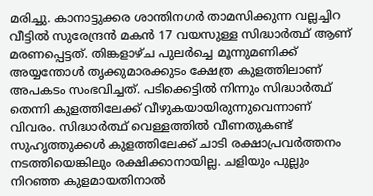മരിച്ചു. കാനാട്ടുക്കര ശാന്തിനഗർ താമസിക്കുന്ന വല്ലച്ചിറ വീട്ടിൽ സുരേന്ദ്രൻ മകൻ 17 വയസുള്ള സിദ്ധാർത്ഥ് ആണ് മരണപ്പെട്ടത്. തിങ്കളാഴ്ച പുലർച്ചെ മൂന്നുമണിക്ക് അയ്യന്തോൾ തൃക്കുമാരക്കുടം ക്ഷേത്ര കുളത്തിലാണ് അപകടം സംഭവിച്ചത്. പടിക്കെട്ടിൽ നിന്നും സിദ്ധാർത്ഥ് തെന്നി കുളത്തിലേക്ക് വീഴുകയായിരുന്നുവെന്നാണ് വിവരം. സിദ്ധാർത്ഥ് വെള്ളത്തിൽ വീണതുകണ്ട് സുഹൃത്തുക്കൾ കുളത്തിലേക്ക് ചാടി രക്ഷാപ്രവർത്തനം നടത്തിയെങ്കിലും രക്ഷിക്കാനായില്ല. ചളിയും പുല്ലും നിറഞ്ഞ കുളമായതിനാൽ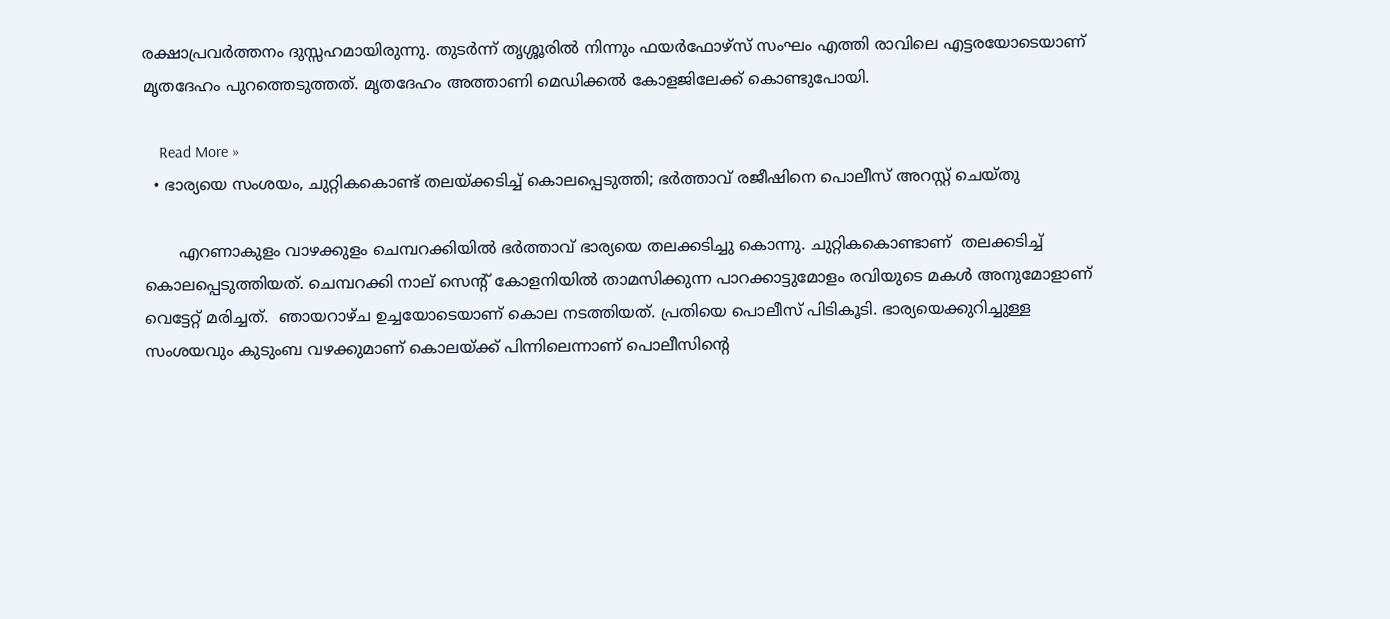രക്ഷാപ്രവർത്തനം ദുസ്സഹമായിരുന്നു. തുടർന്ന് തൃശ്ശൂരിൽ നിന്നും ഫയർഫോഴ്സ് സംഘം എത്തി രാവിലെ എട്ടരയോടെയാണ് മൃതദേഹം പുറത്തെടുത്തത്. മൃതദേഹം അത്താണി മെഡിക്കൽ കോളജിലേക്ക് കൊണ്ടുപോയി.

    Read More »
  • ഭാര്യയെ സംശയം, ചുറ്റികകൊണ്ട് തലയ്ക്കടിച്ച്‌ കൊലപ്പെടുത്തി; ഭർത്താവ് രജീഷിനെ പൊലീസ് അറസ്റ്റ് ചെയ്തു

       എറണാകുളം വാഴക്കുളം ചെമ്പറക്കിയിൽ ഭർത്താവ് ഭാര്യയെ തലക്കടിച്ചു കൊന്നു. ചുറ്റികകൊണ്ടാണ്  തലക്കടിച്ച് കൊലപ്പെടുത്തിയത്. ചെമ്പറക്കി നാല് സെന്റ് കോളനിയിൽ താമസിക്കുന്ന പാറക്കാട്ടുമോളം രവിയുടെ മകൾ അനുമോളാണ് വെട്ടേറ്റ് മരിച്ചത്.  ഞായറാഴ്‌ച ഉച്ചയോടെയാണ് കൊല നടത്തിയത്. പ്രതിയെ പൊലീസ് പിടികൂടി. ഭാര്യയെക്കുറിച്ചുള്ള സംശയവും കുടുംബ വഴക്കുമാണ് കൊലയ്ക്ക് പിന്നിലെന്നാണ് പൊലീസിന്റെ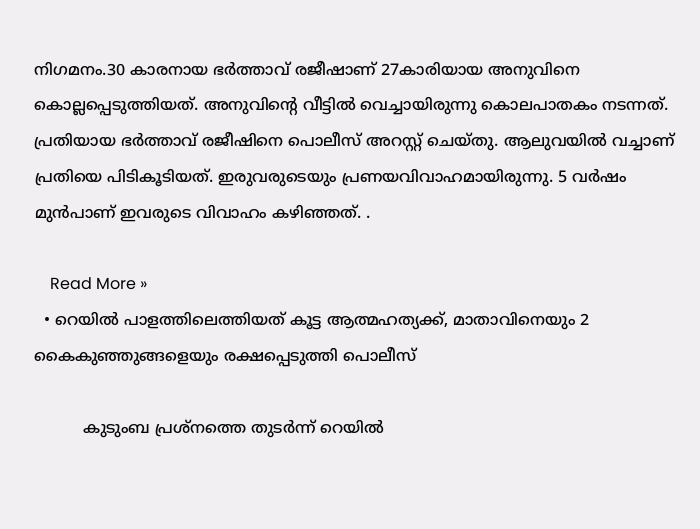നിഗമനം.30 കാരനായ ഭര്‍ത്താവ് രജീഷാണ് 27കാരിയായ അനുവിനെ കൊല്ലപ്പെടുത്തിയത്. അനുവിന്റെ വീട്ടില്‍ വെച്ചായിരുന്നു കൊലപാതകം നടന്നത്. പ്രതിയായ ഭര്‍ത്താവ് രജീഷിനെ പൊലീസ് അറസ്റ്റ് ചെയ്തു. ആലുവയില്‍ വച്ചാണ് പ്രതിയെ പിടികൂടിയത്. ഇരുവരുടെയും പ്രണയവിവാഹമായിരുന്നു. 5 വര്‍ഷം മുൻപാണ് ഇവരുടെ വിവാഹം കഴിഞ്ഞത്. .

    Read More »
  • റെയിൽ പാളത്തിലെത്തിയത് കൂട്ട ആത്മഹത്യക്ക്, മാതാവിനെയും 2 കൈകുഞ്ഞുങ്ങളെയും രക്ഷപ്പെടുത്തി പൊലീസ്

          കുടുംബ പ്രശ്‌നത്തെ തുടർന്ന് റെയിൽ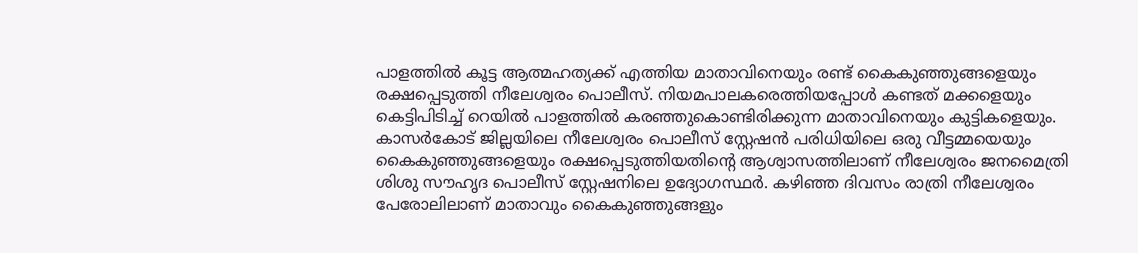പാളത്തിൽ കൂട്ട ആത്മഹത്യക്ക് എത്തിയ മാതാവിനെയും രണ്ട് കൈകുഞ്ഞുങ്ങളെയും രക്ഷപ്പെടുത്തി നീലേശ്വരം പൊലീസ്. നിയമപാലകരെത്തിയപ്പോൾ കണ്ടത് മക്കളെയും കെട്ടിപിടിച്ച് റെയിൽ പാളത്തിൽ കരഞ്ഞുകൊണ്ടിരിക്കുന്ന മാതാവിനെയും കുട്ടികളെയും. കാസർകോട് ജില്ലയിലെ നീലേശ്വരം പൊലീസ് സ്റ്റേഷൻ പരിധിയിലെ ഒരു വീട്ടമ്മയെയും കൈകുഞ്ഞുങ്ങളെയും രക്ഷപ്പെടുത്തിയതിന്റെ ആശ്വാസത്തിലാണ് നീലേശ്വരം ജനമൈത്രി ശിശു സൗഹൃദ പൊലീസ് സ്റ്റേഷനിലെ ഉദ്യോഗസ്ഥർ. കഴിഞ്ഞ ദിവസം രാത്രി നീലേശ്വരം പേരോലിലാണ് മാതാവും കൈകുഞ്ഞുങ്ങളും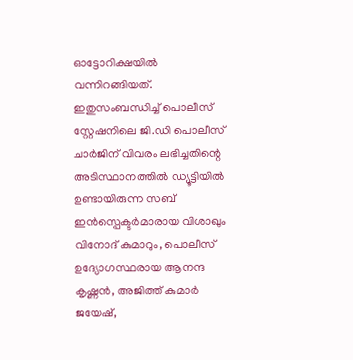ഓട്ടോറിക്ഷയിൽ വന്നിറങ്ങിയത്. ഇതുസംബന്ധിച്ച് പൊലീസ് സ്റ്റേഷനിലെ ജി.ഡി പൊലീസ് ചാർജിന് വിവരം ലഭിച്ചതിന്റെ അടിസ്ഥാനത്തിൽ ഡ്യൂട്ടിയിൽ ഉണ്ടായിരുന്ന സബ് ഇൻസ്പെക്ടർമാരായ വിശാഖും വിനോദ് കുമാറും, പൊലീസ് ഉദ്യോഗസ്ഥരായ ആനന്ദ കൃഷ്ണൻ, അജിത്ത് കുമാർ ജയേഷ്,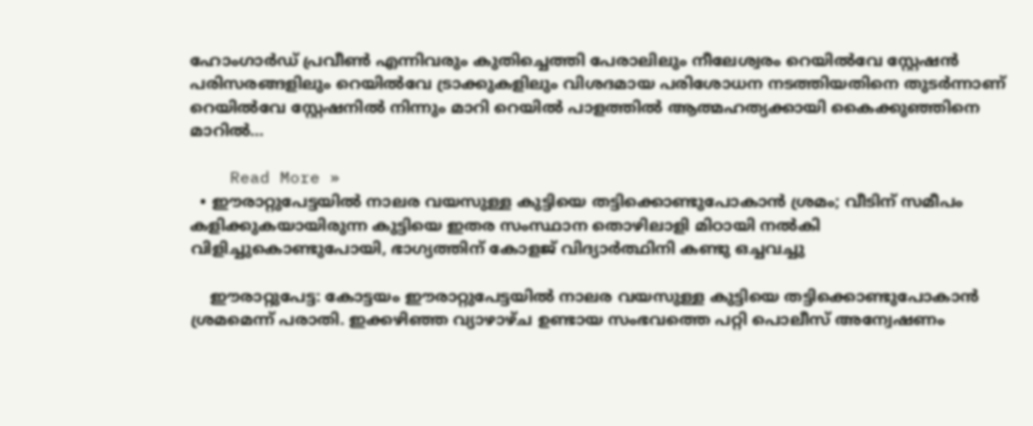ഹോംഗാർഡ് പ്രവീൺ എന്നിവരും കുതിച്ചെത്തി പേരാലിലും നീലേശ്വരം റെയിൽവേ സ്റ്റേഷൻ പരിസരങ്ങളിലും റെയിൽവേ ട്രാക്കുകളിലും വിശദമായ പരിശോധന നടത്തിയതിനെ തുടർന്നാണ് റെയിൽവേ സ്റ്റേഷനിൽ നിന്നും മാറി റെയിൽ പാളത്തിൽ ആത്മഹത്യക്കായി കൈക്കുഞ്ഞിനെ മാറിൽ…

    Read More »
  • ഈരാറ്റുപേട്ടയിൽ നാലര വയസുള്ള കുട്ടിയെ തട്ടിക്കൊണ്ടുപോകാൻ ശ്രമം; വീടിന് സമീപം കളിക്കുകയായിരുന്ന കുട്ടിയെ ഇതര സംസ്ഥാന തൊഴിലാളി മിഠായി നൽകി വിളിച്ചുകൊണ്ടുപോയി, ഭാഗ്യത്തിന് കോളജ് വിദ്യാർത്ഥിനി കണ്ടു ഒച്ചവച്ചു

    ഈരാറ്റുപേട്ട: കോട്ടയം ഈരാറ്റുപേട്ടയിൽ നാലര വയസുള്ള കുട്ടിയെ തട്ടിക്കൊണ്ടുപോകാൻ ശ്രമമെന്ന് പരാതി. ഇക്കഴിഞ്ഞ വ്യാഴാഴ്ച ഉണ്ടായ സംഭവത്തെ പറ്റി പൊലീസ് അന്വേഷണം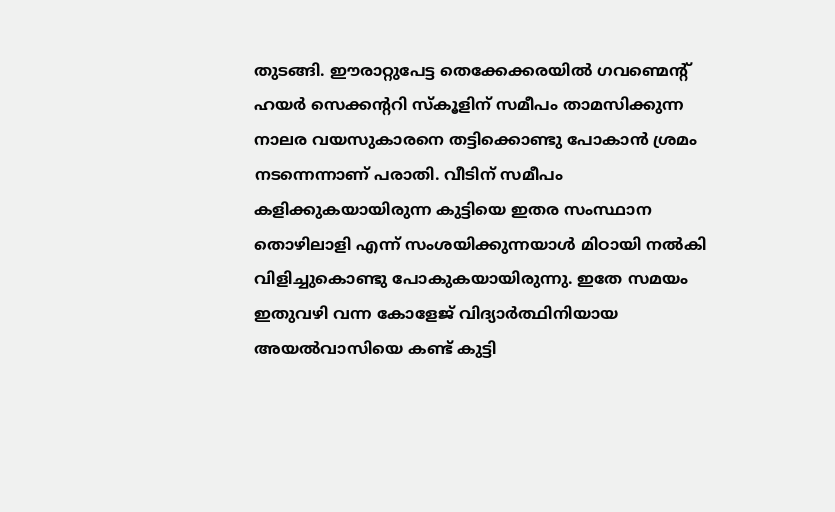തുടങ്ങി. ഈരാറ്റുപേട്ട തെക്കേക്കരയിൽ ഗവണ്മെന്റ് ഹയർ സെക്കന്ററി സ്കൂളിന് സമീപം താമസിക്കുന്ന നാലര വയസുകാരനെ തട്ടിക്കൊണ്ടു പോകാൻ ശ്രമം നടന്നെന്നാണ് പരാതി. വീടിന് സമീപം കളിക്കുകയായിരുന്ന കുട്ടിയെ ഇതര സംസ്ഥാന തൊഴിലാളി എന്ന് സംശയിക്കുന്നയാൾ മിഠായി നൽകി വിളിച്ചുകൊണ്ടു പോകുകയായിരുന്നു. ഇതേ സമയം ഇതുവഴി വന്ന കോളേജ് വിദ്യാർത്ഥിനിയായ അയൽവാസിയെ കണ്ട് കുട്ടി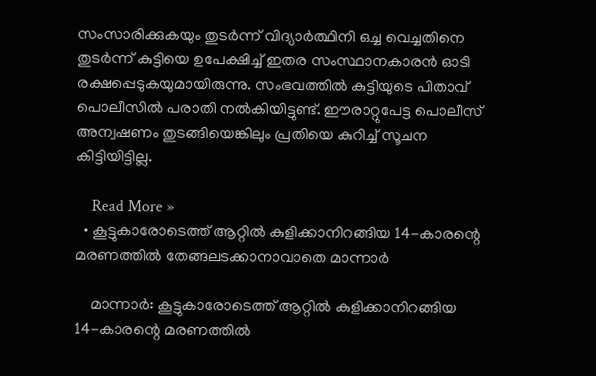സംസാരിക്കുകയും തുടർന്ന് വിദ്യാർത്ഥിനി ഒച്ച വെച്ചതിനെ തുടർന്ന് കുട്ടിയെ ഉപേക്ഷിച്ച് ഇതര സംസ്ഥാനകാരൻ ഓടി രക്ഷപ്പെടുകയുമായിരുന്നു. സംഭവത്തിൽ കുട്ടിയുടെ പിതാവ് പൊലീസിൽ പരാതി നൽകിയിട്ടുണ്ട്. ഈരാറ്റുപേട്ട പൊലീസ് അന്വഷണം തുടങ്ങിയെങ്കിലും പ്രതിയെ കുറിച്ച് സൂചന കിട്ടിയിട്ടില്ല.

    Read More »
  • കൂട്ടുകാരോടെത്ത് ആറ്റിൽ കുളിക്കാനിറങ്ങിയ 14-കാരന്റെ മരണത്തിൽ തേങ്ങലടക്കാനാവാതെ മാന്നാര്‍

    മാന്നാർ: കൂട്ടുകാരോടെത്ത് ആറ്റിൽ കുളിക്കാനിറങ്ങിയ 14-കാരന്റെ മരണത്തിൽ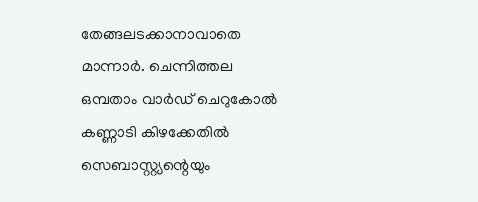തേങ്ങലടക്കാനാവാതെ മാന്നാര്‍. ചെന്നിത്തല ഒമ്പതാം വാർഡ് ചെറുകോൽ കണ്ണാടി കിഴക്കേതിൽ സെബാസ്റ്റ്യന്റെയും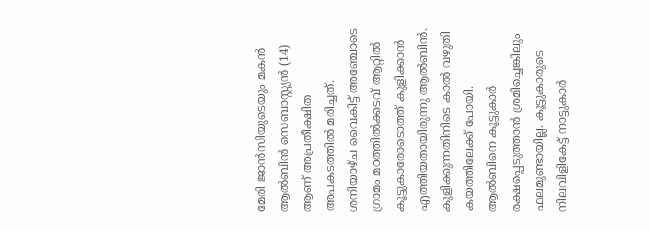മേരി ജാൻസിയുടെയും മകൻ ആൽബിൻ സെബാസ്റ്റ്യൻ (14) ആണ് അപ്രതീക്ഷിത അപകടത്തിൽ മരിച്ചത്. ശനിയാഴ്ച വൈകിട്ട് അഞ്ചോടെ ഗ്രാമം മഠത്തിൽക്കടവ് ആറ്റിൽ കൂട്ടുകാരോടൊത്ത് കുളിക്കാൻ എത്തിയതായിരുന്നു ആൽബിൻ. കുളിക്കുന്നതിനിടെ കാൽ വഴുതി കയത്തിലേക്ക് പോയി. ആൽബിനെ കൂട്ടുകാർ രക്ഷപ്പെടുത്താൻ ശ്രമിച്ചെങ്കിലും ഫലമുണ്ടായില്ല. കൂട്ടുകാരുടെ നിലവിളികേട്ട് നാട്ടുകാർ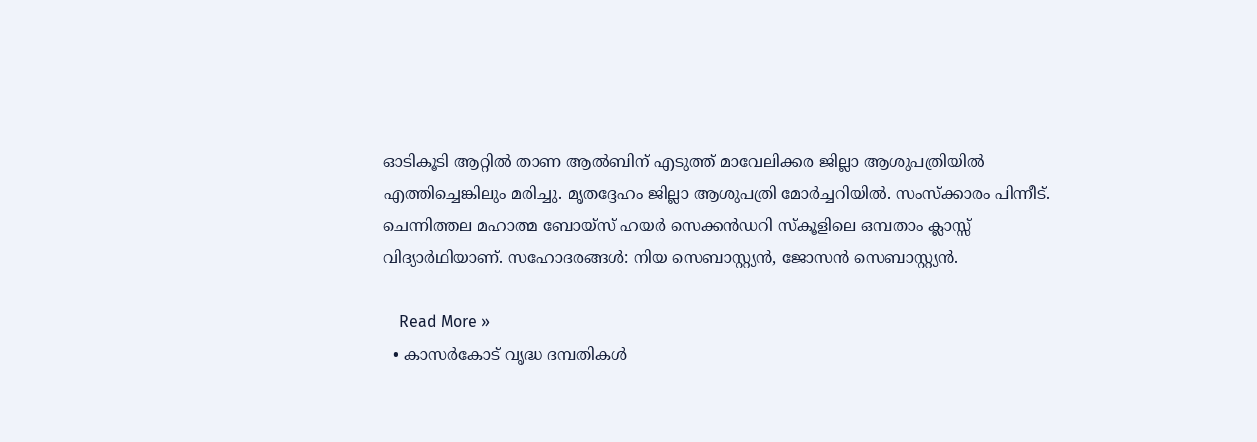ഓടികൂടി ആറ്റിൽ താണ ആൽബിന് എടുത്ത് മാവേലിക്കര ജില്ലാ ആശുപത്രിയിൽ എത്തിച്ചെങ്കിലും മരിച്ചു. മൃതദ്ദേഹം ജില്ലാ ആശുപത്രി മോർച്ചറിയിൽ. സംസ്ക്കാരം പിന്നീട്. ചെന്നിത്തല മഹാത്മ ബോയ്സ് ഹയർ സെക്കൻഡറി സ്കൂളിലെ ഒമ്പതാം ക്ലാസ്സ് വിദ്യാർഥിയാണ്. സഹോദരങ്ങൾ: നിയ സെബാസ്റ്റ്യൻ, ജോസൻ സെബാസ്റ്റ്യൻ.

    Read More »
  • കാസർകോട് വൃദ്ധ ദമ്പതികൾ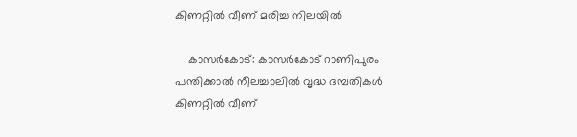കിണറ്റിൽ വീണ് മരിച്ച നിലയിൽ

    കാസർകോട്: കാസർകോട് റാണിപുരം പന്തിക്കാൽ നീലച്ചാലിൽ വൃദ്ധ ദമ്പതികൾ കിണറ്റിൽ വീണ്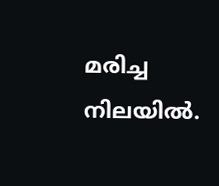മരിച്ച നിലയിൽ.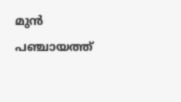മുൻ പഞ്ചായത്ത്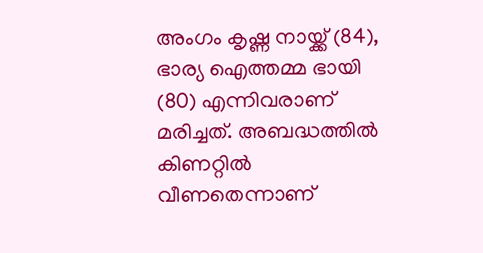അംഗം കൃഷ്ണ നായ്ക്ക് (84), ഭാര്യ ഐത്തമ്മ ഭായി (80) എന്നിവരാണ് മരിച്ചത്. അബദ്ധത്തിൽ കിണറ്റിൽ വീണതെന്നാണ്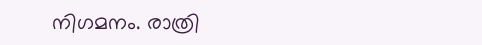നിഗമനം. രാത്രി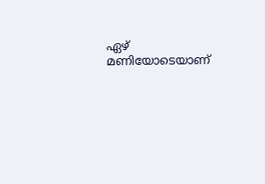ഏഴ് മണിയോടെയാണ്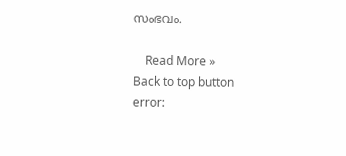സംഭവം.

    Read More »
Back to top button
error: